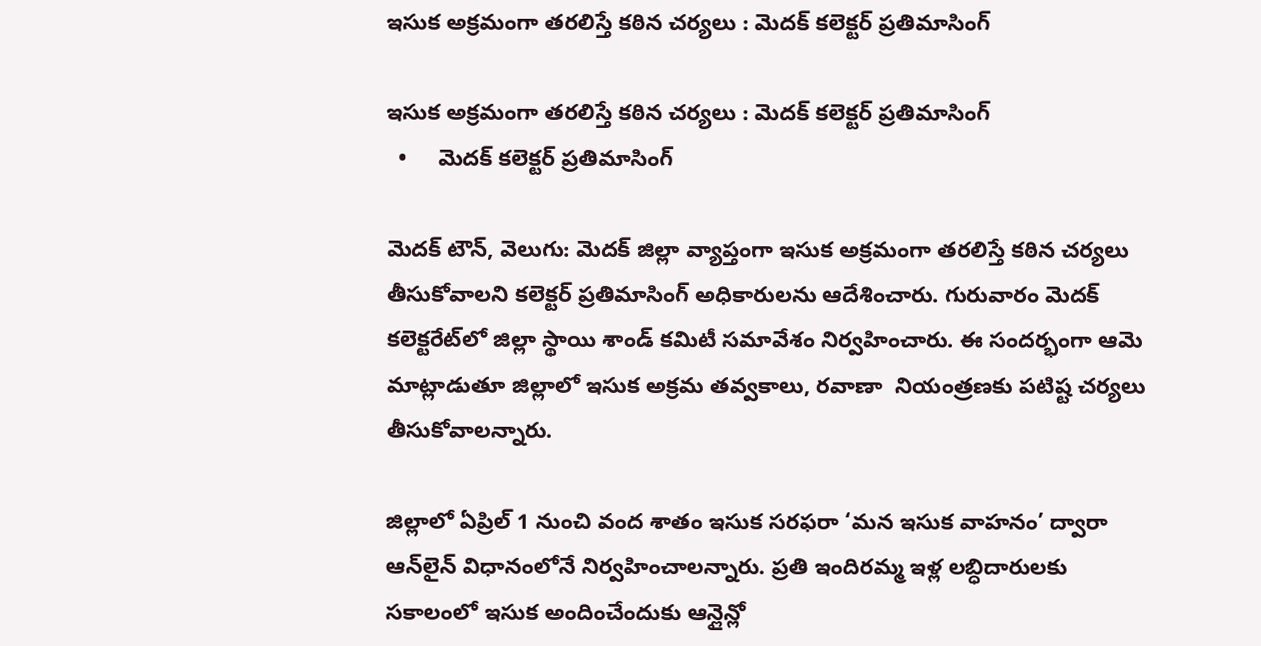ఇసుక అక్రమంగా తరలిస్తే కఠిన చర్యలు : మెదక్ కలెక్టర్ ప్రతిమాసింగ్

ఇసుక అక్రమంగా తరలిస్తే కఠిన చర్యలు : మెదక్ కలెక్టర్ ప్రతిమాసింగ్
  •     మెదక్ కలెక్టర్ ప్రతిమాసింగ్

మెదక్ టౌన్, వెలుగు: మెదక్ జిల్లా వ్యాప్తంగా ఇసుక అక్రమంగా తరలిస్తే కఠిన చర్యలు తీసుకోవాలని కలెక్టర్ ప్రతిమాసింగ్ అధికారులను ఆదేశించారు. గురువారం మెదక్‌‌‌‌‌‌‌‌ కలెక్టరేట్‌‌‌‌‌‌‌‌లో జిల్లా స్థాయి శాండ్ కమిటీ సమావేశం నిర్వహించారు. ఈ సందర్భంగా ఆమె మాట్లాడుతూ జిల్లాలో ఇసుక అక్రమ తవ్వకాలు, రవాణా  నియంత్రణకు పటిష్ట చర్యలు తీసుకోవాలన్నారు.

జిల్లాలో ఏప్రిల్ 1 నుంచి వంద శాతం ఇసుక సరఫరా ‘మన ఇసుక వాహనం’ ద్వారా ఆన్‌‌‌‌‌‌‌‌లైన్ విధానంలోనే నిర్వహించాలన్నారు. ప్రతి ఇందిరమ్మ ఇళ్ల లబ్ధిదారులకు సకాలంలో ఇసుక అందించేందుకు ఆన్లైన్లో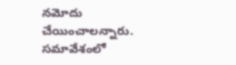నమోదు చేయించాలన్నారు. సమావేశంలో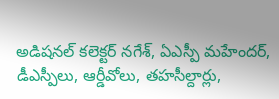అడిషనల్ కలెక్టర్ నగేశ్‌‌‌‌‌‌‌‌, ఏఎస్పీ మహేందర్, డీఎస్పీలు, ఆర్డీవోలు, తహసీల్దార్లు,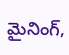మైనింగ్,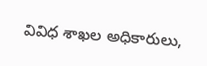వివిధ శాఖల అధికారులు,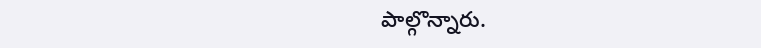పాల్గొన్నారు.